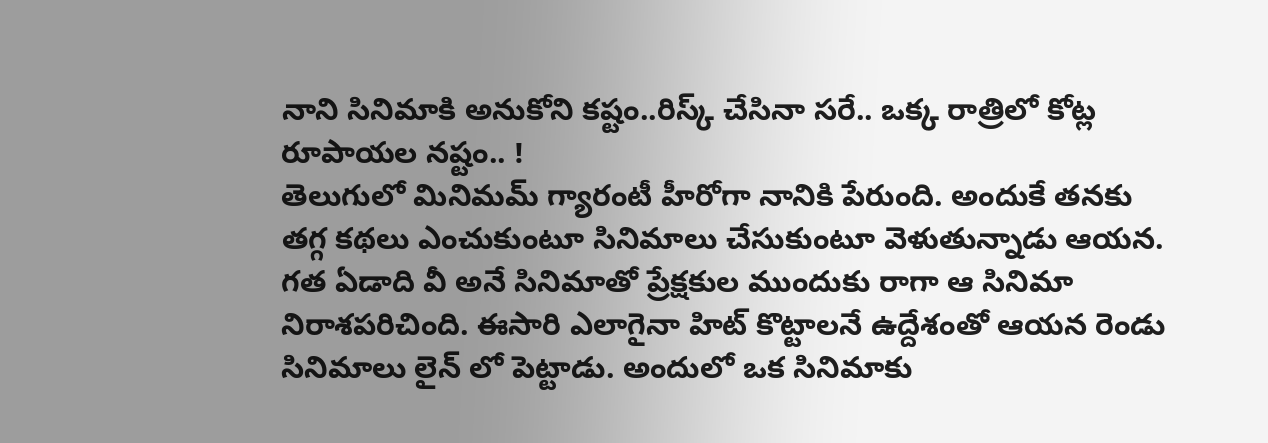నాని సినిమాకి అనుకోని కష్టం..రిస్క్ చేసినా సరే.. ఒక్క రాత్రిలో కోట్ల రూపాయల నష్టం.. !
తెలుగులో మినిమమ్ గ్యారంటీ హీరోగా నానికి పేరుంది. అందుకే తనకు తగ్గ కథలు ఎంచుకుంటూ సినిమాలు చేసుకుంటూ వెళుతున్నాడు ఆయన. గత ఏడాది వీ అనే సినిమాతో ప్రేక్షకుల ముందుకు రాగా ఆ సినిమా నిరాశపరిచింది. ఈసారి ఎలాగైనా హిట్ కొట్టాలనే ఉద్దేశంతో ఆయన రెండు సినిమాలు లైన్ లో పెట్టాడు. అందులో ఒక సినిమాకు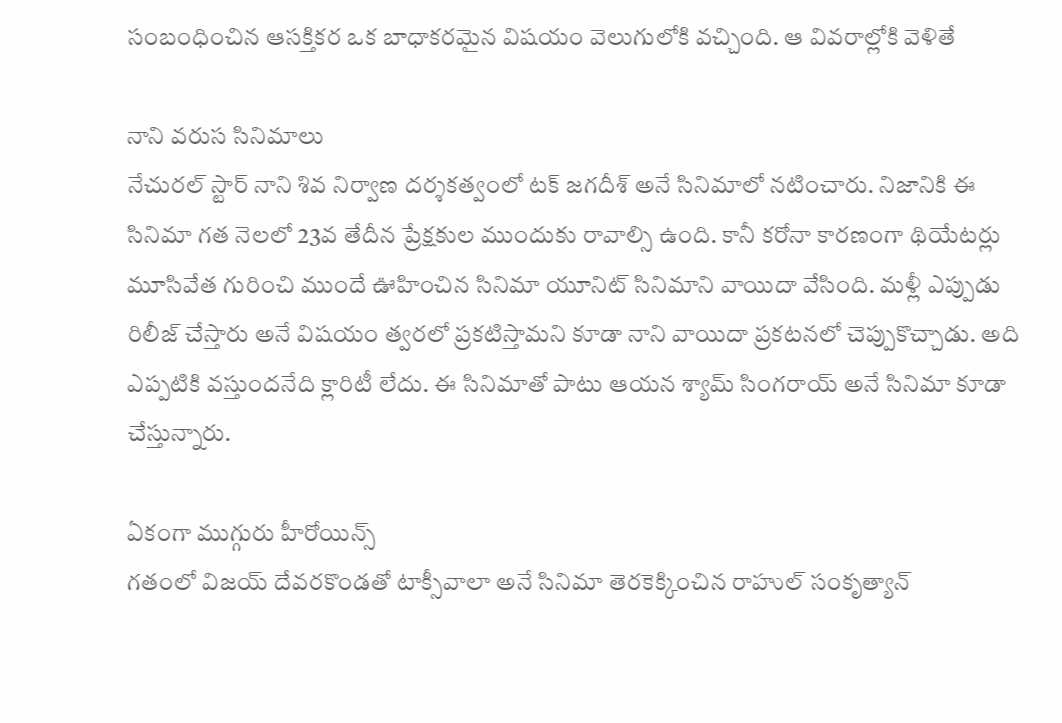సంబంధించిన ఆసక్తికర ఒక బాధాకరమైన విషయం వెలుగులోకి వచ్చింది. ఆ వివరాల్లోకి వెళితే

నాని వరుస సినిమాలు
నేచురల్ స్టార్ నాని శివ నిర్వాణ దర్శకత్వంలో టక్ జగదీశ్ అనే సినిమాలో నటించారు. నిజానికి ఈ సినిమా గత నెలలో 23వ తేదీన ప్రేక్షకుల ముందుకు రావాల్సి ఉంది. కానీ కరోనా కారణంగా థియేటర్లు మూసివేత గురించి ముందే ఊహించిన సినిమా యూనిట్ సినిమాని వాయిదా వేసింది. మళ్లీ ఎప్పుడు రిలీజ్ చేస్తారు అనే విషయం త్వరలో ప్రకటిస్తామని కూడా నాని వాయిదా ప్రకటనలో చెప్పుకొచ్చాడు. అది ఎప్పటికి వస్తుందనేది క్లారిటీ లేదు. ఈ సినిమాతో పాటు ఆయన శ్యామ్ సింగరాయ్ అనే సినిమా కూడా చేస్తున్నారు.

ఏకంగా ముగ్గురు హీరోయిన్స్
గతంలో విజయ్ దేవరకొండతో టాక్సీవాలా అనే సినిమా తెరకెక్కించిన రాహుల్ సంకృత్యాన్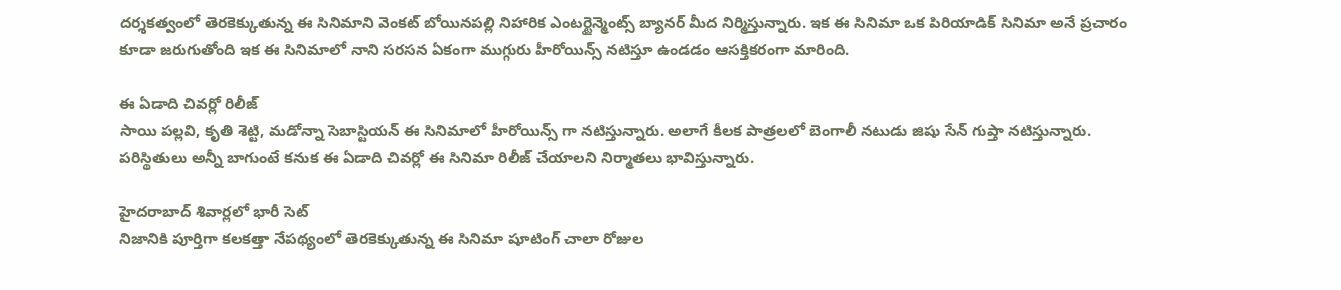దర్శకత్వంలో తెరకెక్కుతున్న ఈ సినిమాని వెంకట్ బోయినపల్లి నిహారిక ఎంటర్టైన్మెంట్స్ బ్యానర్ మీద నిర్మిస్తున్నారు. ఇక ఈ సినిమా ఒక పిరియాడిక్ సినిమా అనే ప్రచారం కూడా జరుగుతోంది ఇక ఈ సినిమాలో నాని సరసన ఏకంగా ముగ్గురు హీరోయిన్స్ నటిస్తూ ఉండడం ఆసక్తికరంగా మారింది.

ఈ ఏడాది చివర్లో రిలీజ్
సాయి పల్లవి, కృతి శెట్టి, మడోన్నా సెబాస్టియన్ ఈ సినిమాలో హీరోయిన్స్ గా నటిస్తున్నారు. అలాగే కీలక పాత్రలలో బెంగాలీ నటుడు జిషు సేన్ గుప్తా నటిస్తున్నారు. పరిస్థితులు అన్నీ బాగుంటే కనుక ఈ ఏడాది చివర్లో ఈ సినిమా రిలీజ్ చేయాలని నిర్మాతలు భావిస్తున్నారు.

హైదరాబాద్ శివార్లలో భారీ సెట్
నిజానికి పూర్తిగా కలకత్తా నేపథ్యంలో తెరకెక్కుతున్న ఈ సినిమా షూటింగ్ చాలా రోజుల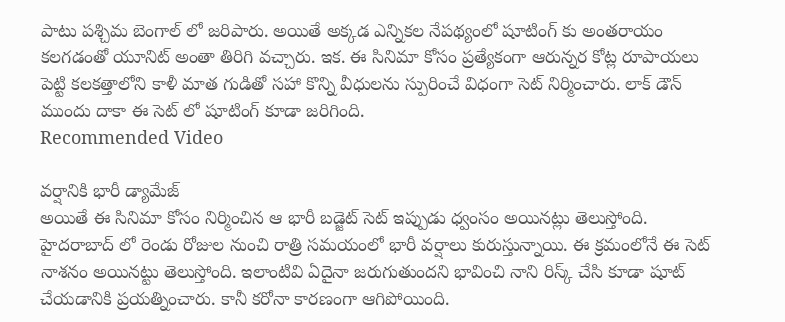పాటు పశ్చిమ బెంగాల్ లో జరిపారు. అయితే అక్కడ ఎన్నికల నేపథ్యంలో షూటింగ్ కు అంతరాయం కలగడంతో యూనిట్ అంతా తిరిగి వచ్చారు. ఇక. ఈ సినిమా కోసం ప్రత్యేకంగా ఆరున్నర కోట్ల రూపాయలు పెట్టి కలకత్తాలోని కాళీ మాత గుడితో సహా కొన్ని వీధులను స్పురించే విధంగా సెట్ నిర్మించారు. లాక్ డౌన్ ముందు దాకా ఈ సెట్ లో షూటింగ్ కూడా జరిగింది.
Recommended Video

వర్షానికి భారీ డ్యామేజ్
అయితే ఈ సినిమా కోసం నిర్మించిన ఆ భారీ బడ్జెట్ సెట్ ఇప్పుడు ధ్వంసం అయినట్లు తెలుస్తోంది. హైదరాబాద్ లో రెండు రోజుల నుంచి రాత్రి సమయంలో భారీ వర్షాలు కురుస్తున్నాయి. ఈ క్రమంలోనే ఈ సెట్ నాశనం అయినట్టు తెలుస్తోంది. ఇలాంటివి ఏదైనా జరుగుతుందని భావించి నాని రిస్క్ చేసి కూడా షూట్ చేయడానికి ప్రయత్నించారు. కానీ కరోనా కారణంగా ఆగిపోయింది.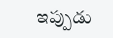ఇప్పుడు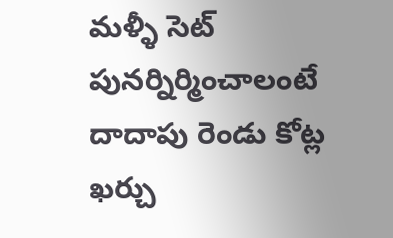మళ్ళీ సెట్ పునర్నిర్మించాలంటే దాదాపు రెండు కోట్ల ఖర్చు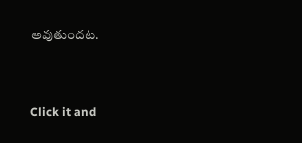అవుతుందట.


Click it and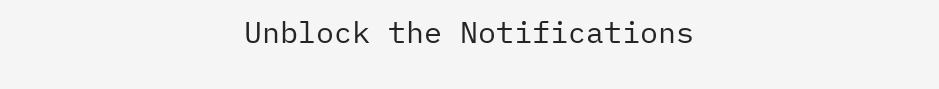Unblock the Notifications